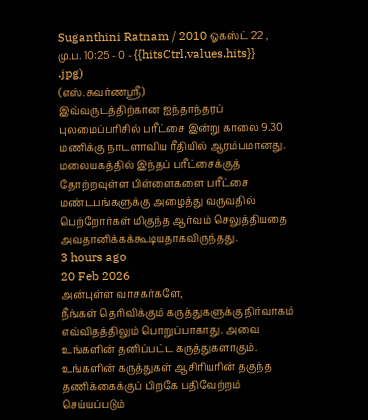Suganthini Ratnam / 2010 ஓகஸ்ட் 22 , மு.ப. 10:25 - 0 - {{hitsCtrl.values.hits}}
.jpg)
(எஸ்.சுவர்ணஸ்ரீ)
இவ்வருடத்திற்கான ஐந்தாந்தரப் புலமைப்பரிசில் பரீட்சை இன்று காலை 9.30 மணிக்கு நாடளாவிய ரீதியில் ஆரம்பமானது.
மலையகத்தில் இந்தப் பரீட்சைக்குத் தோற்றவுள்ள பிள்ளைகளை பரீட்சை மண்டபங்களுக்கு அழைத்து வருவதில் பெற்றோர்கள் மிகுந்த ஆர்வம் செலுத்தியதை அவதானிக்கக்கூடியதாகவிருந்தது.
3 hours ago
20 Feb 2026
அன்புள்ள வாசகர்களே,
நீங்கள் தெரிவிக்கும் கருத்துகளுக்கு நிர்வாகம் எவ்விதத்திலும் பொறுப்பாகாது. அவை உங்களின் தனிப்பட்ட கருத்துகளாகும். உங்களின் கருத்துகள் ஆசிரியரின் தகுந்த தணிக்கைக்குப் பிறகே பதிவேற்றம் செய்யப்படும்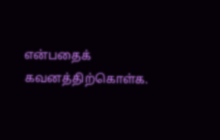என்பதைக் கவனத்திற்கொள்க.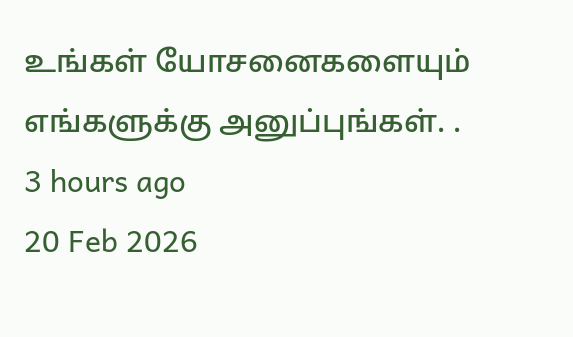உங்கள் யோசனைகளையும் எங்களுக்கு அனுப்புங்கள். .
3 hours ago
20 Feb 2026